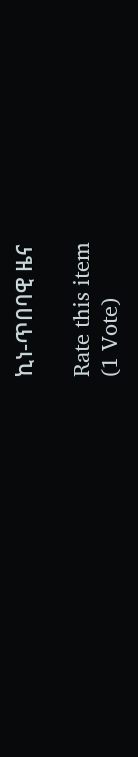ኪነ-ጥበባዊ ዜና

Rate this item
(1 Vote)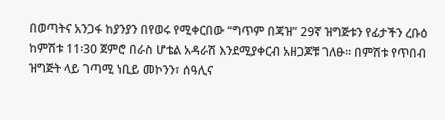በወጣትና አንጋፋ ከያንያን በየወሩ የሚቀርበው “ግጥም በጃዝ” 29ኛ ዝግጅቱን የፊታችን ረቡዕ ከምሽቱ 11፡30 ጀምሮ በራስ ሆቴል አዳራሽ እንደሚያቀርብ አዘጋጆቹ ገለፁ፡፡ በምሽቱ የጥበብ ዝግጅት ላይ ገጣሚ ነቢይ መኮንን፣ ሰዓሊና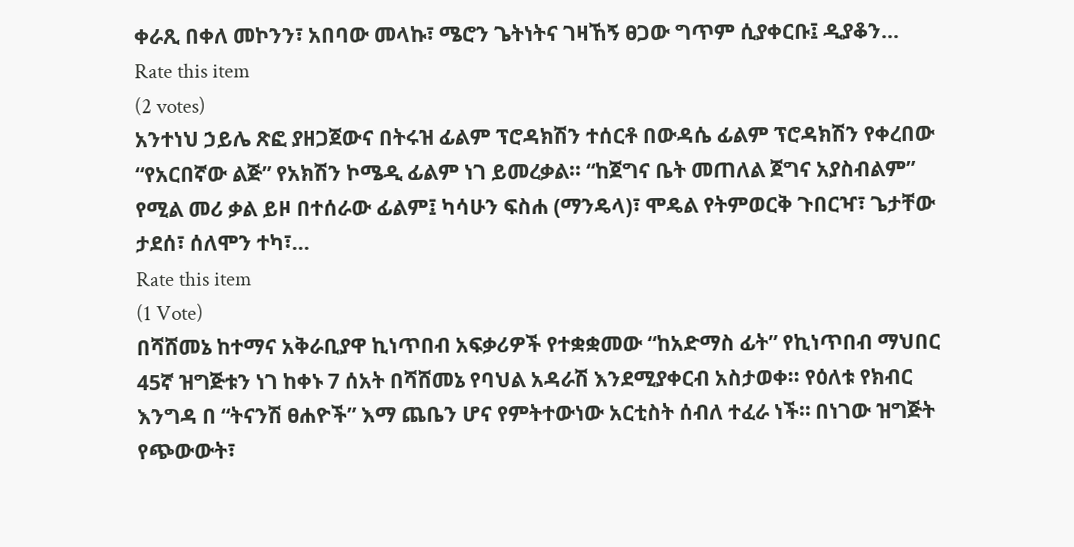ቀራጺ በቀለ መኮንን፣ አበባው መላኩ፣ ሜሮን ጌትነትና ገዛኸኝ ፀጋው ግጥም ሲያቀርቡ፤ ዲያቆን…
Rate this item
(2 votes)
አንተነህ ኃይሌ ጽፎ ያዘጋጀውና በትሩዝ ፊልም ፕሮዳክሽን ተሰርቶ በውዳሴ ፊልም ፕሮዳክሽን የቀረበው “የአርበኛው ልጅ” የአክሽን ኮሜዲ ፊልም ነገ ይመረቃል፡፡ “ከጀግና ቤት መጠለል ጀግና አያስብልም” የሚል መሪ ቃል ይዞ በተሰራው ፊልም፤ ካሳሁን ፍስሐ (ማንዴላ)፣ ሞዴል የትምወርቅ ጉበርዣ፣ ጌታቸው ታደሰ፣ ሰለሞን ተካ፣…
Rate this item
(1 Vote)
በሻሸመኔ ከተማና አቅራቢያዋ ኪነጥበብ አፍቃሪዎች የተቋቋመው “ከአድማስ ፊት” የኪነጥበብ ማህበር 45ኛ ዝግጅቱን ነገ ከቀኑ 7 ሰአት በሻሸመኔ የባህል አዳራሽ እንደሚያቀርብ አስታወቀ፡፡ የዕለቱ የክብር እንግዳ በ “ትናንሽ ፀሐዮች” እማ ጨቤን ሆና የምትተውነው አርቲስት ሰብለ ተፈራ ነች። በነገው ዝግጅት የጭውውት፣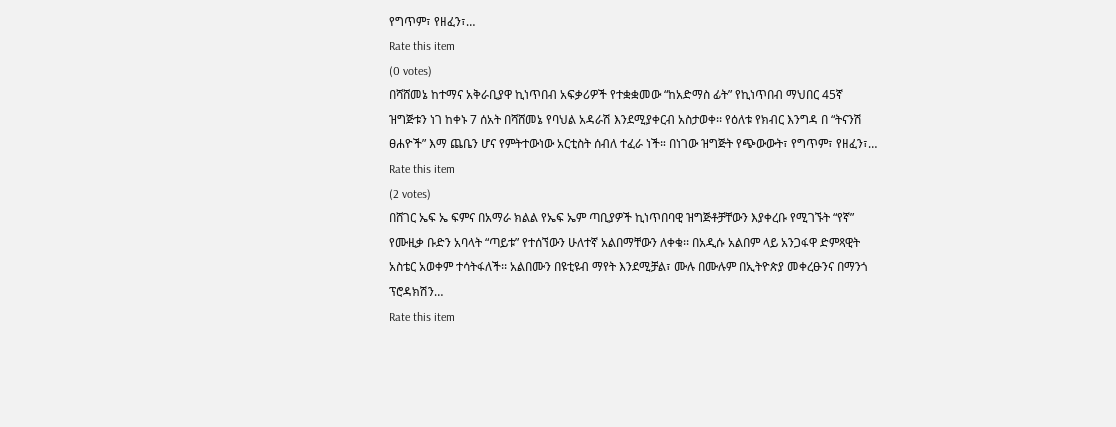የግጥም፣ የዘፈን፣…
Rate this item
(0 votes)
በሻሸመኔ ከተማና አቅራቢያዋ ኪነጥበብ አፍቃሪዎች የተቋቋመው “ከአድማስ ፊት” የኪነጥበብ ማህበር 45ኛ ዝግጅቱን ነገ ከቀኑ 7 ሰአት በሻሸመኔ የባህል አዳራሽ እንደሚያቀርብ አስታወቀ፡፡ የዕለቱ የክብር እንግዳ በ “ትናንሽ ፀሐዮች” እማ ጨቤን ሆና የምትተውነው አርቲስት ሰብለ ተፈራ ነች። በነገው ዝግጅት የጭውውት፣ የግጥም፣ የዘፈን፣…
Rate this item
(2 votes)
በሸገር ኤፍ ኤ ፍምና በአማራ ክልል የኤፍ ኤም ጣቢያዎች ኪነጥበባዊ ዝግጅቶቻቸውን እያቀረቡ የሚገኙት “የኛ” የሙዚቃ ቡድን አባላት “ጣይቱ” የተሰኘውን ሁለተኛ አልበማቸውን ለቀቁ፡፡ በአዲሱ አልበም ላይ አንጋፋዋ ድምጻዊት አስቴር አወቀም ተሳትፋለች፡፡ አልበሙን በዩቲዩብ ማየት እንደሚቻል፣ ሙሉ በሙሉም በኢትዮጵያ መቀረፁንና በማንጎ ፕሮዳክሽን…
Rate this item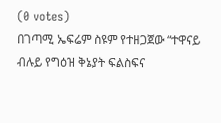(0 votes)
በገጣሚ ኤፍሬም ስዩም የተዘጋጀው “ተዋናይ ብሉይ የግዕዝ ቅኔያት ፍልስፍና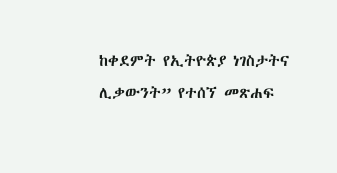ከቀደምት የኢትዮጵያ ነገስታትና ሊቃውንት” የተሰኘ መጽሐፍ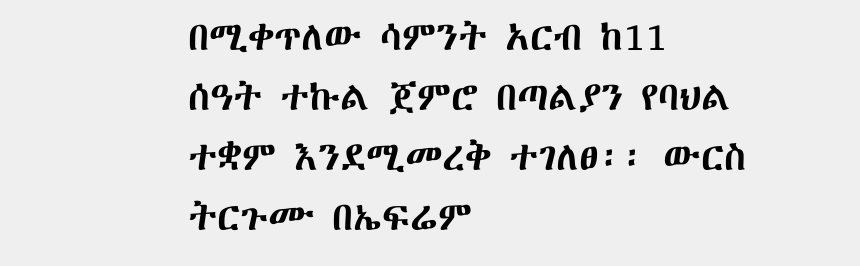በሚቀጥለው ሳምንት አርብ ከ11 ሰዓት ተኩል ጀምሮ በጣልያን የባህል ተቋም እንደሚመረቅ ተገለፀ፡፡ ውርስ ትርጉሙ በኤፍሬም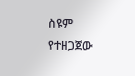ስዩም የተዘጋጀው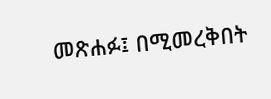መጽሐፉ፤ በሚመረቅበት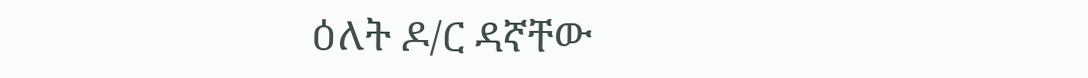ዕለት ዶ/ር ዳኛቸው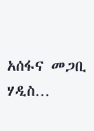አሰፋና መጋቢ ሃዲስ…